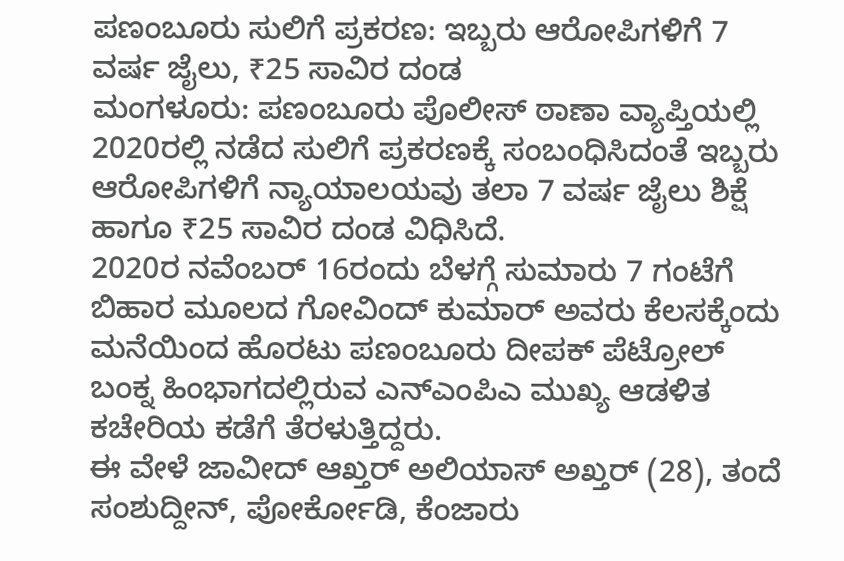ಪಣಂಬೂರು ಸುಲಿಗೆ ಪ್ರಕರಣ: ಇಬ್ಬರು ಆರೋಪಿಗಳಿಗೆ 7 ವರ್ಷ ಜೈಲು, ₹25 ಸಾವಿರ ದಂಡ
ಮಂಗಳೂರು: ಪಣಂಬೂರು ಪೊಲೀಸ್ ಠಾಣಾ ವ್ಯಾಪ್ತಿಯಲ್ಲಿ 2020ರಲ್ಲಿ ನಡೆದ ಸುಲಿಗೆ ಪ್ರಕರಣಕ್ಕೆ ಸಂಬಂಧಿಸಿದಂತೆ ಇಬ್ಬರು ಆರೋಪಿಗಳಿಗೆ ನ್ಯಾಯಾಲಯವು ತಲಾ 7 ವರ್ಷ ಜೈಲು ಶಿಕ್ಷೆ ಹಾಗೂ ₹25 ಸಾವಿರ ದಂಡ ವಿಧಿಸಿದೆ.
2020ರ ನವೆಂಬರ್ 16ರಂದು ಬೆಳಗ್ಗೆ ಸುಮಾರು 7 ಗಂಟೆಗೆ ಬಿಹಾರ ಮೂಲದ ಗೋವಿಂದ್ ಕುಮಾರ್ ಅವರು ಕೆಲಸಕ್ಕೆಂದು ಮನೆಯಿಂದ ಹೊರಟು ಪಣಂಬೂರು ದೀಪಕ್ ಪೆಟ್ರೋಲ್ ಬಂಕ್ನ ಹಿಂಭಾಗದಲ್ಲಿರುವ ಎನ್ಎಂಪಿಎ ಮುಖ್ಯ ಆಡಳಿತ ಕಚೇರಿಯ ಕಡೆಗೆ ತೆರಳುತ್ತಿದ್ದರು.
ಈ ವೇಳೆ ಜಾವೀದ್ ಆಖ್ತರ್ ಅಲಿಯಾಸ್ ಅಖ್ತರ್ (28), ತಂದೆ ಸಂಶುದ್ದೀನ್, ಪೋರ್ಕೋಡಿ, ಕೆಂಜಾರು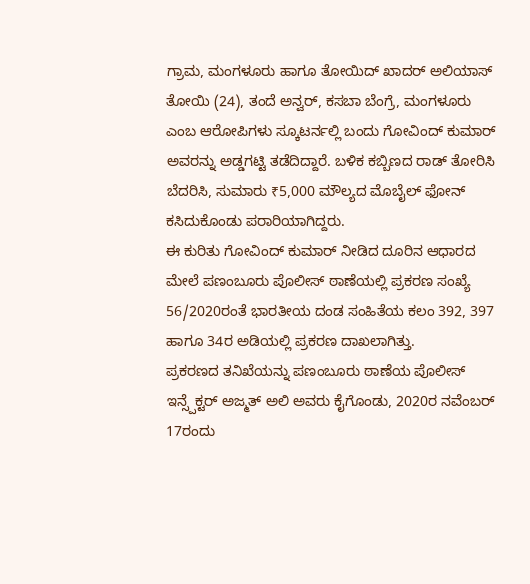ಗ್ರಾಮ, ಮಂಗಳೂರು ಹಾಗೂ ತೋಯಿದ್ ಖಾದರ್ ಅಲಿಯಾಸ್ ತೋಯಿ (24), ತಂದೆ ಅನ್ವರ್, ಕಸಬಾ ಬೆಂಗ್ರೆ, ಮಂಗಳೂರು ಎಂಬ ಆರೋಪಿಗಳು ಸ್ಕೂಟರ್ನಲ್ಲಿ ಬಂದು ಗೋವಿಂದ್ ಕುಮಾರ್ ಅವರನ್ನು ಅಡ್ಡಗಟ್ಟಿ ತಡೆದಿದ್ದಾರೆ. ಬಳಿಕ ಕಬ್ಬಿಣದ ರಾಡ್ ತೋರಿಸಿ ಬೆದರಿಸಿ, ಸುಮಾರು ₹5,000 ಮೌಲ್ಯದ ಮೊಬೈಲ್ ಫೋನ್ ಕಸಿದುಕೊಂಡು ಪರಾರಿಯಾಗಿದ್ದರು.
ಈ ಕುರಿತು ಗೋವಿಂದ್ ಕುಮಾರ್ ನೀಡಿದ ದೂರಿನ ಆಧಾರದ ಮೇಲೆ ಪಣಂಬೂರು ಪೊಲೀಸ್ ಠಾಣೆಯಲ್ಲಿ ಪ್ರಕರಣ ಸಂಖ್ಯೆ 56/2020ರಂತೆ ಭಾರತೀಯ ದಂಡ ಸಂಹಿತೆಯ ಕಲಂ 392, 397 ಹಾಗೂ 34ರ ಅಡಿಯಲ್ಲಿ ಪ್ರಕರಣ ದಾಖಲಾಗಿತ್ತು.
ಪ್ರಕರಣದ ತನಿಖೆಯನ್ನು ಪಣಂಬೂರು ಠಾಣೆಯ ಪೊಲೀಸ್ ಇನ್ಸ್ಪೆಕ್ಟರ್ ಅಜ್ಮತ್ ಅಲಿ ಅವರು ಕೈಗೊಂಡು, 2020ರ ನವೆಂಬರ್ 17ರಂದು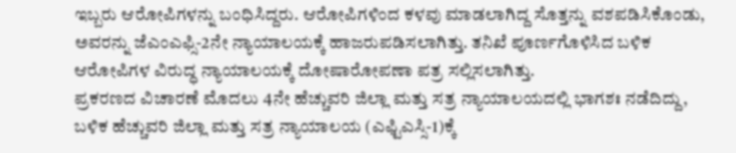ಇಬ್ಬರು ಆರೋಪಿಗಳನ್ನು ಬಂಧಿಸಿದ್ದರು. ಆರೋಪಿಗಳಿಂದ ಕಳವು ಮಾಡಲಾಗಿದ್ದ ಸೊತ್ತನ್ನು ವಶಪಡಿಸಿಕೊಂಡು, ಅವರನ್ನು ಜೆಎಂಎಫ್ಸಿ-2ನೇ ನ್ಯಾಯಾಲಯಕ್ಕೆ ಹಾಜರುಪಡಿಸಲಾಗಿತ್ತು. ತನಿಖೆ ಪೂರ್ಣಗೊಳಿಸಿದ ಬಳಿಕ ಆರೋಪಿಗಳ ವಿರುದ್ಧ ನ್ಯಾಯಾಲಯಕ್ಕೆ ದೋಷಾರೋಪಣಾ ಪತ್ರ ಸಲ್ಲಿಸಲಾಗಿತ್ತು.
ಪ್ರಕರಣದ ವಿಚಾರಣೆ ಮೊದಲು 4ನೇ ಹೆಚ್ಚುವರಿ ಜಿಲ್ಲಾ ಮತ್ತು ಸತ್ರ ನ್ಯಾಯಾಲಯದಲ್ಲಿ ಭಾಗಶಃ ನಡೆದಿದ್ದು, ಬಳಿಕ ಹೆಚ್ಚುವರಿ ಜಿಲ್ಲಾ ಮತ್ತು ಸತ್ರ ನ್ಯಾಯಾಲಯ (ಎಫ್ಟಿಎಸ್ಸಿ-1)ಕ್ಕೆ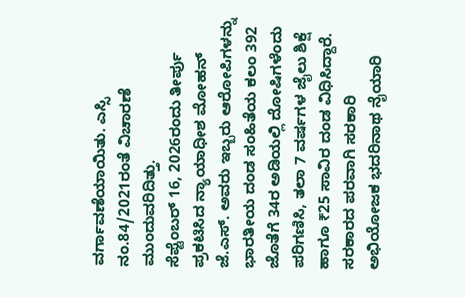ವರ್ಗಾವಣೆಯಾಯಿತು. ಎಸ್ಸಿ ನಂ.84/2021ರಂತೆ ವಿಚಾರಣೆ ಮುಂದುವರಿದಿತ್ತು.
ಸೆಪ್ಟೆಂಬರ್ 16, 2026ರಂದು ತೀರ್ಪು ಪ್ರಕಟಿಸಿದ ನ್ಯಾಯಾಧೀಶ ಮೋಹನ್ ಜೆ.ಎಸ್. ಅವರು ಇಬ್ಬರು ಆರೋಪಿಗಳನ್ನು ಭಾರತೀಯ ದಂಡ ಸಂಹಿತೆಯ ಕಲಂ 392 ಜೊತೆಗೆ 34ರ ಅಡಿಯಲ್ಲಿ ದೋಷಿಗಳೆಂದು ಪರಿಗಣಿಸಿ, ತಲಾ 7 ವರ್ಷಗಳ ಜೈಲು ಶಿಕ್ಷೆ ಹಾಗೂ ₹25 ಸಾವಿರ ದಂಡ ವಿಧಿಸಿದ್ದಾರೆ.
ಸರಕಾರದ ಪರವಾಗಿ ಸರಕಾರಿ ಅಭಿಯೋಜಕ ಭದರಿನಾಥ ನೈಯಾರಿ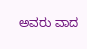ಅವರು ವಾದ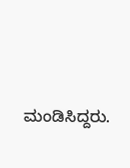ಮಂಡಿಸಿದ್ದರು.